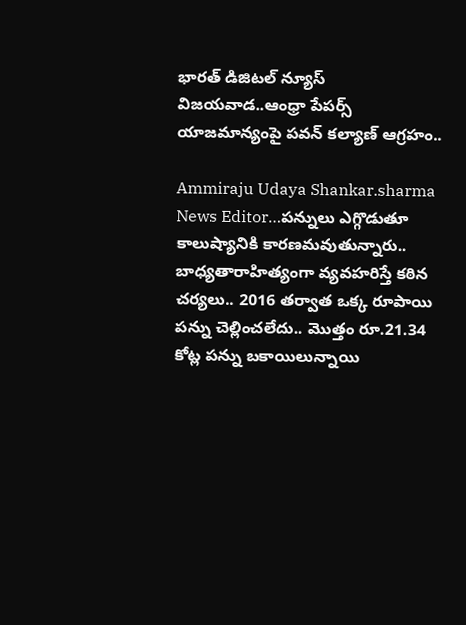భారత్ డిజిటల్ న్యూస్ విజయవాడ..ఆంధ్రా పేపర్స్ యాజమాన్యంపై పవన్ కల్యాణ్ ఆగ్రహం..

Ammiraju Udaya Shankar.sharma News Editor…పన్నులు ఎగ్గొడుతూ కాలుష్యానికి కారణమవుతున్నారు.. బాధ్యతారాహిత్యంగా వ్యవహరిస్తే కఠిన చర్యలు.. 2016 తర్వాత ఒక్క రూపాయి పన్ను చెల్లించలేదు.. మొత్తం రూ.21.34 కోట్ల పన్ను బకాయిలున్నాయి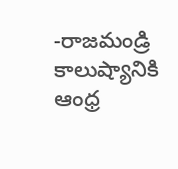-రాజమండ్రి కాలుష్యానికి ఆంధ్ర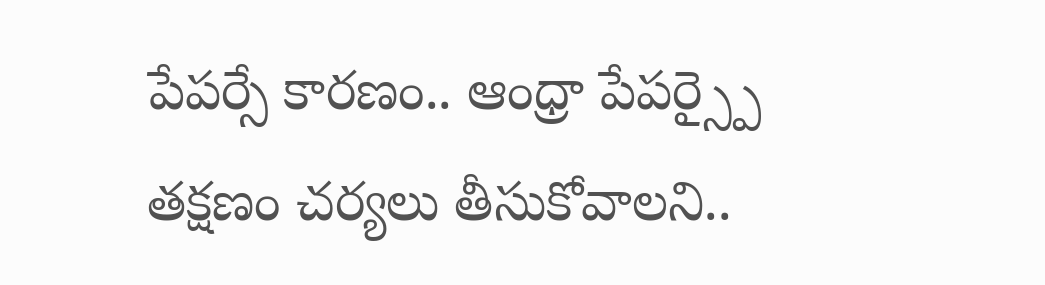పేపర్సే కారణం.. ఆంధ్రా పేపర్స్పై తక్షణం చర్యలు తీసుకోవాలని..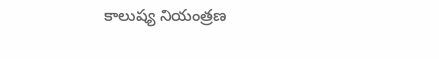కాలుష్య నియంత్రణ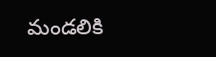మండలికి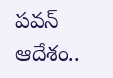పవన్ ఆదేశం..